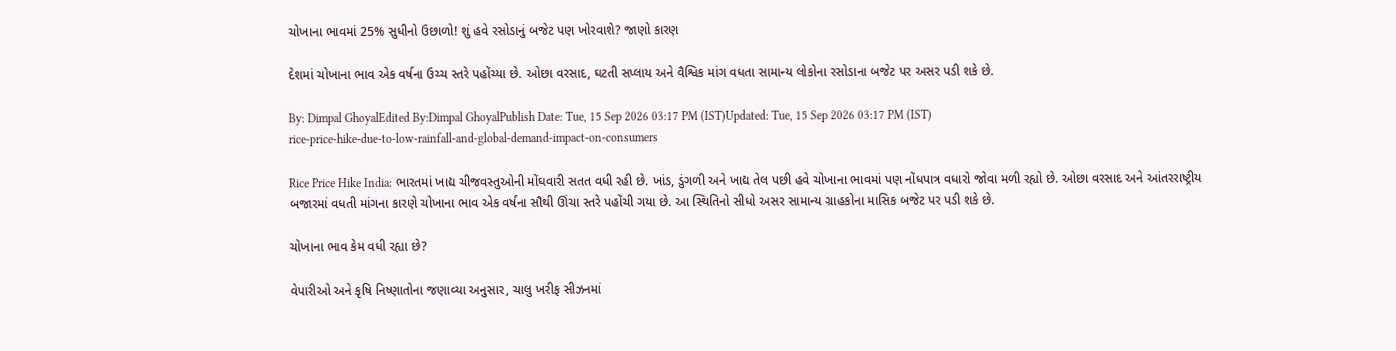ચોખાના ભાવમાં 25% સુધીનો ઉછાળો! શું હવે રસોડાનું બજેટ પણ ખોરવાશે? જાણો કારણ

દેશમાં ચોખાના ભાવ એક વર્ષના ઉચ્ચ સ્તરે પહોંચ્યા છે. ઓછા વરસાદ, ઘટતી સપ્લાય અને વૈશ્વિક માંગ વધતા સામાન્ય લોકોના રસોડાના બજેટ પર અસર પડી શકે છે.

By: Dimpal GhoyalEdited By:Dimpal GhoyalPublish Date: Tue, 15 Sep 2026 03:17 PM (IST)Updated: Tue, 15 Sep 2026 03:17 PM (IST)
rice-price-hike-due-to-low-rainfall-and-global-demand-impact-on-consumers

Rice Price Hike India: ભારતમાં ખાદ્ય ચીજવસ્તુઓની મોંઘવારી સતત વધી રહી છે. ખાંડ, ડુંગળી અને ખાદ્ય તેલ પછી હવે ચોખાના ભાવમાં પણ નોંધપાત્ર વધારો જોવા મળી રહ્યો છે. ઓછા વરસાદ અને આંતરરાષ્ટ્રીય બજારમાં વધતી માંગના કારણે ચોખાના ભાવ એક વર્ષના સૌથી ઊંચા સ્તરે પહોંચી ગયા છે. આ સ્થિતિનો સીધો અસર સામાન્ય ગ્રાહકોના માસિક બજેટ પર પડી શકે છે.

ચોખાના ભાવ કેમ વધી રહ્યા છે?

વેપારીઓ અને કૃષિ નિષ્ણાતોના જણાવ્યા અનુસાર, ચાલુ ખરીફ સીઝનમાં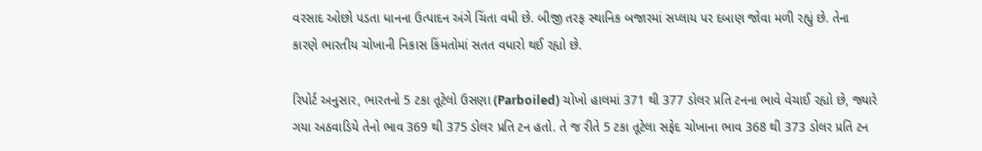વરસાદ ઓછો પડતા ધાનના ઉત્પાદન અંગે ચિંતા વધી છે. બીજી તરફ સ્થાનિક બજારમાં સપ્લાય પર દબાણ જોવા મળી રહ્યું છે. તેના કારણે ભારતીય ચોખાની નિકાસ કિંમતોમાં સતત વધારો થઈ રહ્યો છે.

રિપોર્ટ અનુસાર, ભારતનો 5 ટકા તૂટેલો ઉસણા (Parboiled) ચોખો હાલમાં 371 થી 377 ડોલર પ્રતિ ટનના ભાવે વેચાઈ રહ્યો છે, જ્યારે ગયા અઠવાડિયે તેનો ભાવ 369 થી 375 ડોલર પ્રતિ ટન હતો. તે જ રીતે 5 ટકા તૂટેલા સફેદ ચોખાના ભાવ 368 થી 373 ડોલર પ્રતિ ટન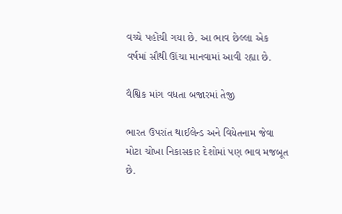વચ્ચે પહોંચી ગયા છે. આ ભાવ છેલ્લા એક વર્ષમાં સૌથી ઊંચા માનવામાં આવી રહ્યા છે.

વૈશ્વિક માંગ વધતા બજારમાં તેજી

ભારત ઉપરાંત થાઈલેન્ડ અને વિયેતનામ જેવા મોટા ચોખા નિકાસકાર દેશોમાં પણ ભાવ મજબૂત છે.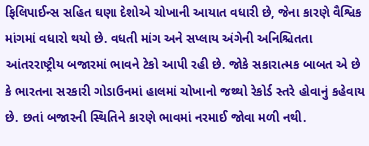ફિલિપાઈન્સ સહિત ઘણા દેશોએ ચોખાની આયાત વધારી છે, જેના કારણે વૈશ્વિક માંગમાં વધારો થયો છે. વધતી માંગ અને સપ્લાય અંગેની અનિશ્ચિતતા આંતરરાષ્ટ્રીય બજારમાં ભાવને ટેકો આપી રહી છે. જોકે સકારાત્મક બાબત એ છે કે ભારતના સરકારી ગોડાઉનમાં હાલમાં ચોખાનો જથ્થો રેકોર્ડ સ્તરે હોવાનું કહેવાય છે. છતાં બજારની સ્થિતિને કારણે ભાવમાં નરમાઈ જોવા મળી નથી.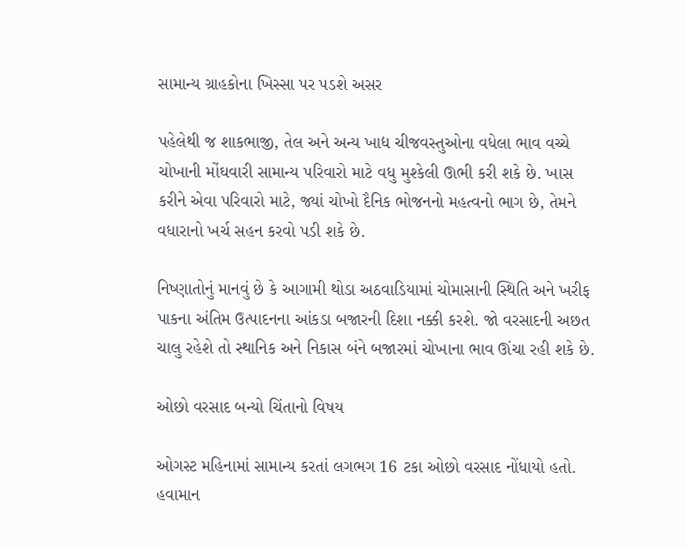સામાન્ય ગ્રાહકોના ખિસ્સા પર પડશે અસર

પહેલેથી જ શાકભાજી, તેલ અને અન્ય ખાદ્ય ચીજવસ્તુઓના વધેલા ભાવ વચ્ચે ચોખાની મોંઘવારી સામાન્ય પરિવારો માટે વધુ મુશ્કેલી ઊભી કરી શકે છે. ખાસ કરીને એવા પરિવારો માટે, જ્યાં ચોખો દૈનિક ભોજનનો મહત્વનો ભાગ છે, તેમને વધારાનો ખર્ચ સહન કરવો પડી શકે છે.

નિષ્ણાતોનું માનવું છે કે આગામી થોડા અઠવાડિયામાં ચોમાસાની સ્થિતિ અને ખરીફ પાકના અંતિમ ઉત્પાદનના આંકડા બજારની દિશા નક્કી કરશે. જો વરસાદની અછત ચાલુ રહેશે તો સ્થાનિક અને નિકાસ બંને બજારમાં ચોખાના ભાવ ઊંચા રહી શકે છે.

ઓછો વરસાદ બન્યો ચિંતાનો વિષય

ઓગસ્ટ મહિનામાં સામાન્ય કરતાં લગભગ 16 ટકા ઓછો વરસાદ નોંધાયો હતો. હવામાન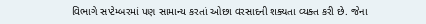વિભાગે સપ્ટેમ્બરમાં પણ સામાન્ય કરતાં ઓછા વરસાદની શક્યતા વ્યક્ત કરી છે. જેના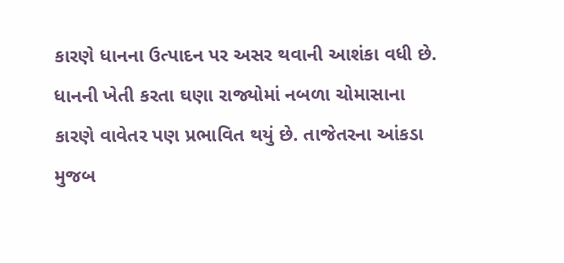કારણે ધાનના ઉત્પાદન પર અસર થવાની આશંકા વધી છે. ધાનની ખેતી કરતા ઘણા રાજ્યોમાં નબળા ચોમાસાના કારણે વાવેતર પણ પ્રભાવિત થયું છે. તાજેતરના આંકડા મુજબ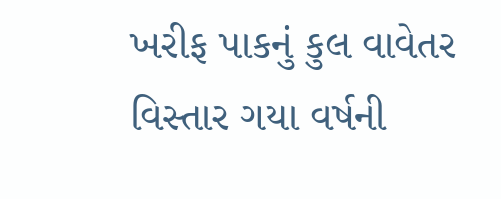ખરીફ પાકનું કુલ વાવેતર વિસ્તાર ગયા વર્ષની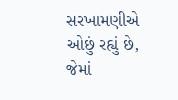સરખામણીએ ઓછું રહ્યું છે, જેમાં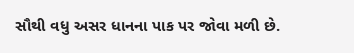સૌથી વધુ અસર ધાનના પાક પર જોવા મળી છે.